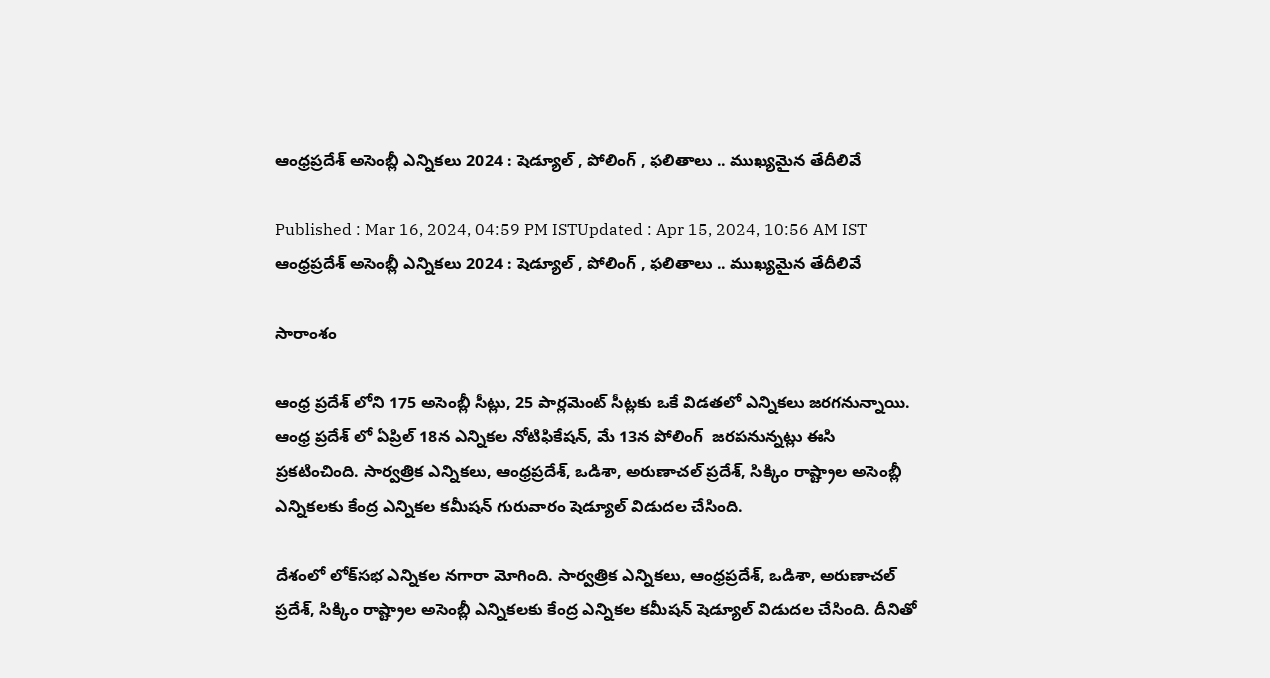ఆంధ్రప్రదేశ్ అసెంబ్లీ ఎన్నికలు 2024 : షెడ్యూల్ , పోలింగ్ , ఫలితాలు .. ముఖ్యమైన తేదీలివే

Published : Mar 16, 2024, 04:59 PM ISTUpdated : Apr 15, 2024, 10:56 AM IST
ఆంధ్రప్రదేశ్ అసెంబ్లీ ఎన్నికలు 2024 : షెడ్యూల్ , పోలింగ్ , ఫలితాలు .. ముఖ్యమైన తేదీలివే

సారాంశం

ఆంధ్ర ప్రదేశ్ లోని 175 అసెంబ్లీ సీట్లు, 25 పార్లమెంట్ సీట్లకు ఒకే విడతలో ఎన్నికలు జరగనున్నాయి. ఆంధ్ర ప్రదేశ్ లో ఏప్రిల్ 18న ఎన్నికల నోటిఫికేషన్, మే 13న పోలింగ్  జరపనున్నట్లు ఈసి ప్రకటించింది. సార్వత్రిక ఎన్నికలు, ఆంధ్రప్రదేశ్, ఒడిశా, అరుణాచల్‌ ప్రదేశ్, సిక్కిం రాష్ట్రాల అసెంబ్లీ ఎన్నికలకు కేంద్ర ఎన్నికల కమీషన్ గురువారం షెడ్యూల్ విడుదల చేసింది.

దేశంలో లోక్‌సభ ఎన్నికల నగారా మోగింది. సార్వత్రిక ఎన్నికలు, ఆంధ్రప్రదేశ్, ఒడిశా, అరుణాచల్‌ ప్రదేశ్, సిక్కిం రాష్ట్రాల అసెంబ్లీ ఎన్నికలకు కేంద్ర ఎన్నికల కమీషన్ షెడ్యూల్ విడుదల చేసింది. దీనితో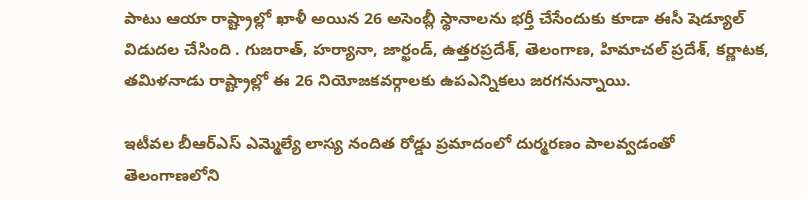పాటు ఆయా రాష్ట్రాల్లో ఖాళీ అయిన 26 అసెంబ్లీ స్థానాలను భర్తీ చేసేందుకు కూడా ఈసీ షెడ్యూల్ విడుదల చేసింది . గుజరాత్, హర్యానా, జార్ఖండ్, ఉత్తరప్రదేశ్, తెలంగాణ, హిమాచల్ ప్రదేశ్, కర్ణాటక, తమిళనాడు రాష్ట్రాల్లో ఈ 26 నియోజకవర్గాలకు ఉపఎన్నికలు జరగనున్నాయి.

ఇటీవల బీఆర్ఎస్ ఎమ్మెల్యే లాస్య నందిత రోడ్డు ప్రమాదంలో దుర్మరణం పాలవ్వడంతో తెలంగాణలోని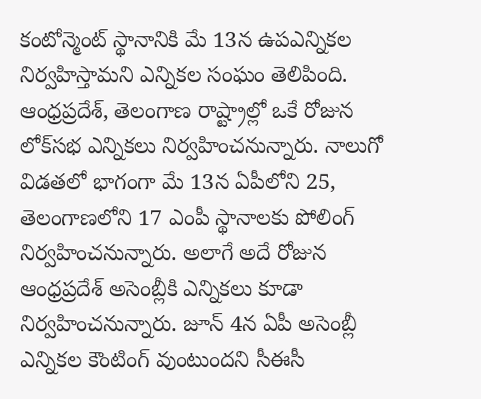కంటోన్మెంట్ స్థానానికి మే 13న ఉపఎన్నికల నిర్వహిస్తామని ఎన్నికల సంఘం తెలిపింది. ఆంధ్రప్రదేశ్, తెలంగాణ రాష్ట్రాల్లో ఒకే రోజున లోక్‌సభ ఎన్నికలు నిర్వహించనున్నారు. నాలుగో విడతలో భాగంగా మే 13న ఏపీలోని 25, తెలంగాణలోని 17 ఎంపీ స్థానాలకు పోలింగ్ నిర్వహించనున్నారు. అలాగే అదే రోజున ఆంధ్రప్రదేశ్ అసెంబ్లీకి ఎన్నికలు కూడా నిర్వహించనున్నారు. జూన్ 4న ఏపీ అసెంబ్లీ ఎన్నికల కౌంటింగ్ వుంటుందని సీఈసీ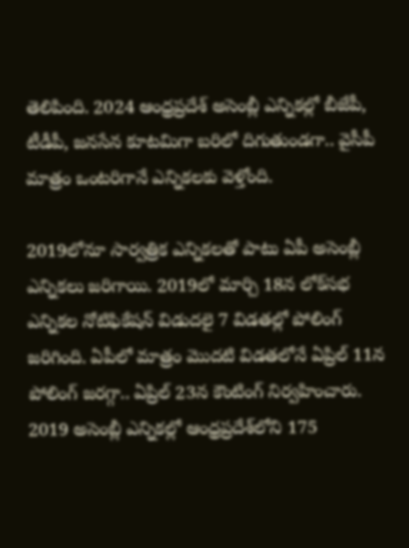తెలిపింది. 2024 ఆంధ్రప్రదేశ్ అసెంబ్లీ ఎన్నికల్లో బీజేపీ, టీడీపీ, జనసేన కూటమిగా బరిలో దిగుతుండగా.. వైసీపీ మాత్రం ఒంటరిగానే ఎన్నికలకు వెళ్తోంది.

2019లోనూ సార్వత్రిక ఎన్నికలతో పాటు ఏపీ అసెంబ్లీ ఎన్నికలు జరిగాయి. 2019లో మార్చి 18న లోక్‌సభ ఎన్నికల నోటిఫికేషన్ విడుదలై 7 విడతల్లో పోలింగ్ జరిగింది. ఏపీలో మాత్రం మొదటి విడతలోనే ఏప్రిల్ 11న పోలింగ్ జరగ్గా.. ఏప్రిల్ 23న కౌంటింగ్ నిర్వహించారు. 2019 అసెంబ్లీ ఎన్నికల్లో ఆంధ్రప్రదేశ్‌లోని 175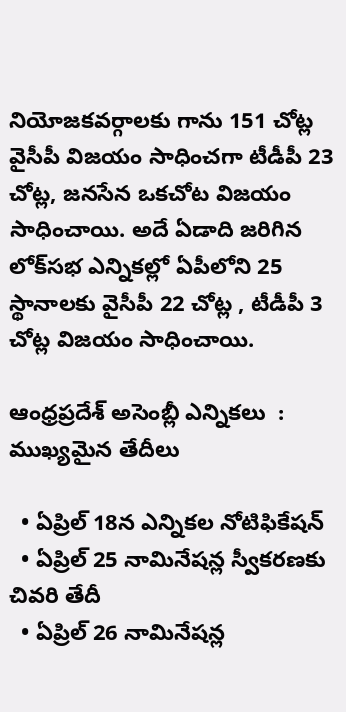నియోజకవర్గాలకు గాను 151 చోట్ల వైసీపీ విజయం సాధించగా టీడీపీ 23 చోట్ల, జనసేన ఒకచోట విజయం సాధించాయి. అదే ఏడాది జరిగిన లోక్‌సభ ఎన్నికల్లో ఏపీలోని 25 స్థానాలకు వైసీపీ 22 చోట్ల , టీడీపీ 3 చోట్ల విజయం సాధించాయి.

ఆంధ్రప్రదేశ్ అసెంబ్లీ ఎన్నికలు  : ముఖ్యమైన తేదీలు

  • ఏప్రిల్ 18న ఎన్నికల నోటిఫికేషన్
  • ఏప్రిల్ 25 నామినేషన్ల స్వీకరణకు చివరి తేదీ
  • ఏప్రిల్ 26 నామినేషన్ల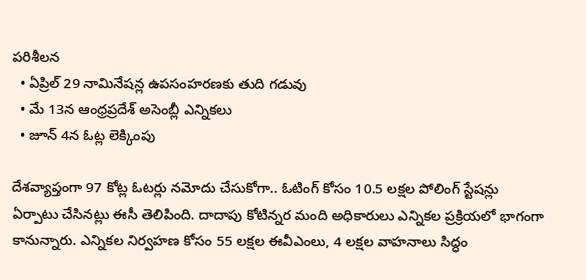పరిశీలన
  • ఏప్రిల్ 29 నామినేషన్ల ఉపసంహరణకు తుది గడువు
  • మే 13న ఆంధ్రప్రదేశ్ అసెంబ్లీ ఎన్నికలు
  • జూన్ 4న ఓట్ల లెక్కింపు

దేశవ్యాప్తంగా 97 కోట్ల ఓటర్లు నమోదు చేసుకోగా.. ఓటింగ్ కోసం 10.5 లక్షల పోలింగ్ స్టేషన్లు ఏర్పాటు చేసినట్లు ఈసీ తెలిపింది. దాదాపు కోటిన్నర మంది అధికారులు ఎన్నికల ప్రక్రియలో భాగంగా కానున్నారు. ఎన్నికల నిర్వహణ కోసం 55 లక్షల ఈవీఎంలు, 4 లక్షల వాహనాలు సిద్ధం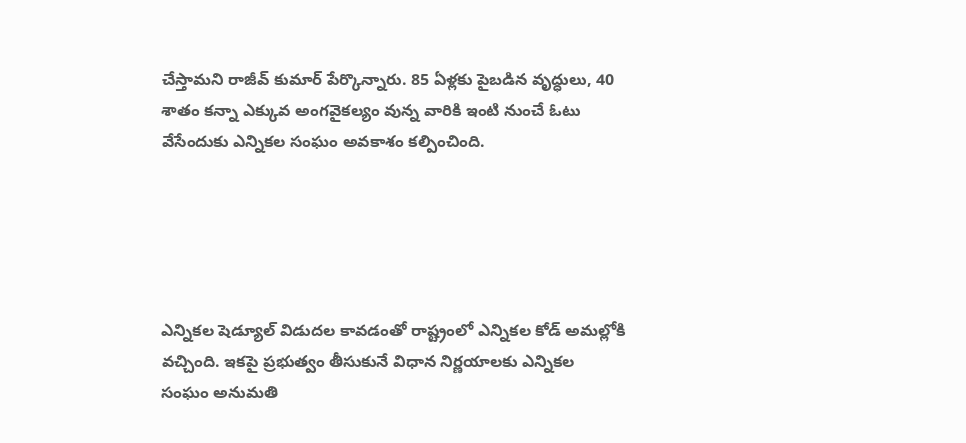చేస్తామని రాజీవ్ కుమార్ పేర్కొన్నారు. 85 ఏళ్లకు పైబడిన వృద్ధులు, 40 శాతం కన్నా ఎక్కువ అంగవైకల్యం వున్న వారికి ఇంటి నుంచే ఓటు వేసేందుకు ఎన్నికల సంఘం అవకాశం కల్పించింది.





ఎన్నికల షెడ్యూల్ విడుదల కావడంతో రాష్ట్రంలో ఎన్నికల కోడ్ అమల్లోకి వచ్చింది. ఇకపై ప్రభుత్వం తీసుకునే విధాన నిర్ణయాలకు ఎన్నికల సంఘం అనుమతి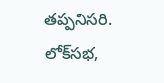తప్పనిసరి. లోక్‌సభ,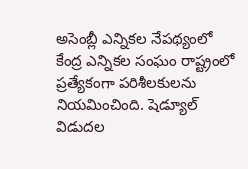అసెంబ్లీ ఎన్నికల నేపథ్యంలో కేంద్ర ఎన్నికల సంఘం రాష్ట్రంలో ప్రత్యేకంగా పరిశీలకులను నియమించింది. షెడ్యూల్ విడుదల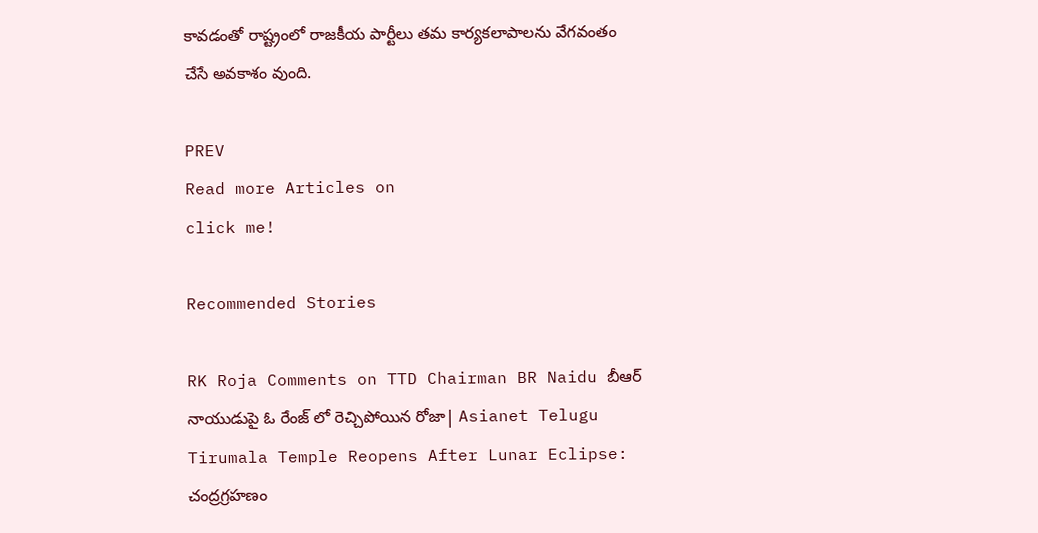కావడంతో రాష్ట్రంలో రాజకీయ పార్టీలు తమ కార్యకలాపాలను వేగవంతం చేసే అవకాశం వుంది.

PREV
Read more Articles on
click me!

Recommended Stories

RK Roja Comments on TTD Chairman BR Naidu బీఆర్ నాయుడుపై ఓ రేంజ్ లో రెచ్చిపోయిన రోజా| Asianet Telugu
Tirumala Temple Reopens After Lunar Eclipse: చంద్రగ్రహణం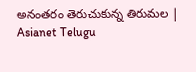అనంతరం తెరుచుకున్న తిరుమల | Asianet Telugu